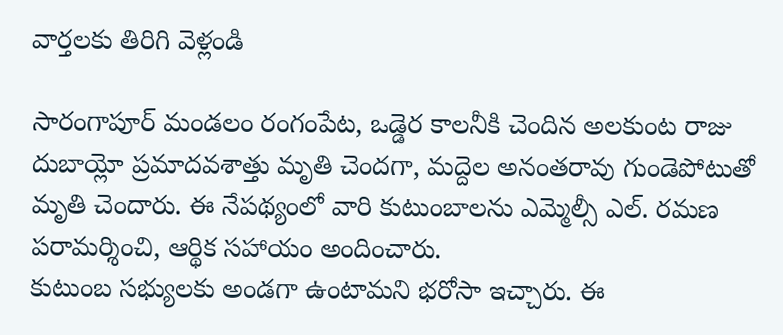వార్తలకు తిరిగి వెళ్లండి

సారంగాపూర్ మండలం రంగంపేట, ఒడ్డెర కాలనీకి చెందిన అలకుంట రాజు దుబాయ్లో ప్రమాదవశాత్తు మృతి చెందగా, మద్దెల అనంతరావు గుండెపోటుతో మృతి చెందారు. ఈ నేపథ్యంలో వారి కుటుంబాలను ఎమ్మెల్సీ ఎల్. రమణ పరామర్శించి, ఆర్థిక సహాయం అందించారు.
కుటుంబ సభ్యులకు అండగా ఉంటామని భరోసా ఇచ్చారు. ఈ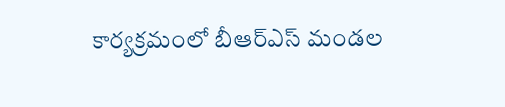కార్యక్రమంలో బీఆర్ఎస్ మండల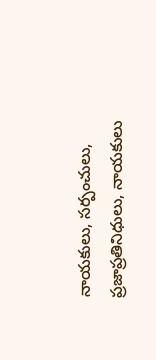నాయకులు, సర్పంచులు, ప్రజాప్రతినిధులు, నాయకులు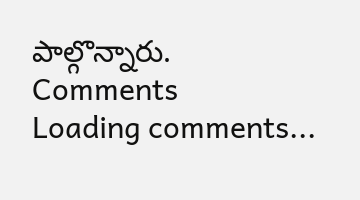పాల్గొన్నారు.
Comments
Loading comments...